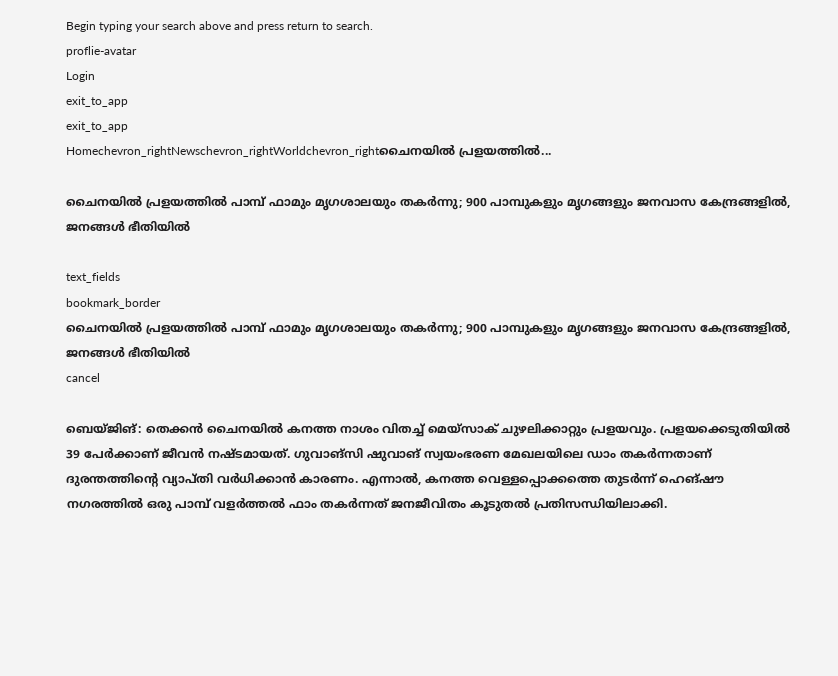Begin typing your search above and press return to search.
proflie-avatar
Login
exit_to_app
exit_to_app
Homechevron_rightNewschevron_rightWorldchevron_rightചൈനയിൽ പ്രളയത്തിൽ...

ചൈനയിൽ പ്രളയത്തിൽ പാമ്പ് ഫാമും മൃഗശാലയും തകർന്നു; 900 പാമ്പുകളും മൃഗങ്ങളും ജനവാസ കേന്ദ്രങ്ങളിൽ, ജനങ്ങൾ ഭീതിയിൽ

text_fields
bookmark_border
ചൈനയിൽ പ്രളയത്തിൽ പാമ്പ് ഫാമും മൃഗശാലയും തകർന്നു; 900 പാമ്പുകളും മൃഗങ്ങളും ജനവാസ കേന്ദ്രങ്ങളിൽ, ജനങ്ങൾ ഭീതിയിൽ
cancel

ബെയ്ജിങ്: തെക്കൻ ചൈനയിൽ കനത്ത നാശം വിതച്ച് മെയ്സാക് ചുഴലിക്കാറ്റും പ്രളയവും. പ്രളയക്കെടുതിയിൽ 39 പേർക്കാണ് ജീവൻ നഷ്ടമായത്. ഗുവാങ്‌സി ഷുവാങ് സ്വയംഭരണ മേഖലയിലെ ഡാം തകർന്നതാണ് ദുരന്തത്തിന്റെ വ്യാപ്തി വർധിക്കാൻ കാരണം. എന്നാൽ, കനത്ത വെള്ളപ്പൊക്കത്തെ തുടർന്ന് ഹെങ്‌ഷൗ നഗരത്തിൽ ഒരു പാമ്പ് വളർത്തൽ ഫാം തകർന്നത് ജനജീവിതം കൂടുതൽ പ്രതിസന്ധിയിലാക്കി.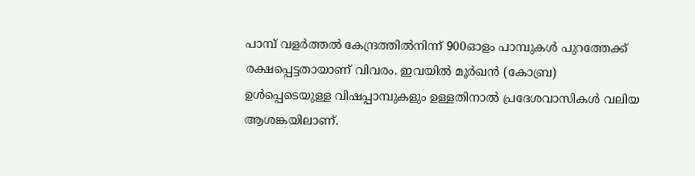പാമ്പ് വളർത്തൽ കേന്ദ്രത്തിൽനിന്ന് 900ഓളം പാമ്പുകൾ പുറത്തേക്ക് രക്ഷപ്പെട്ടതായാണ് വിവരം. ഇവയിൽ മൂർഖൻ (കോബ്ര) ഉൾപ്പെടെയുള്ള വിഷപ്പാമ്പുകളും ഉള്ളതിനാൽ പ്രദേശവാസികൾ വലിയ ആശങ്കയിലാണ്.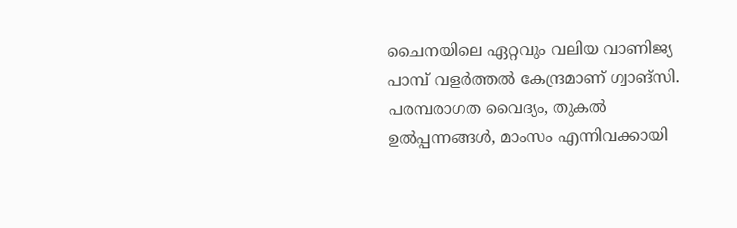ചൈനയിലെ ഏറ്റവും വലിയ വാണിജ്യ പാമ്പ് വളർത്തൽ കേന്ദ്രമാണ് ഗ്വാങ്‌സി. പരമ്പരാഗത വൈദ്യം, തുകൽ ഉൽപ്പന്നങ്ങൾ, മാംസം എന്നിവക്കായി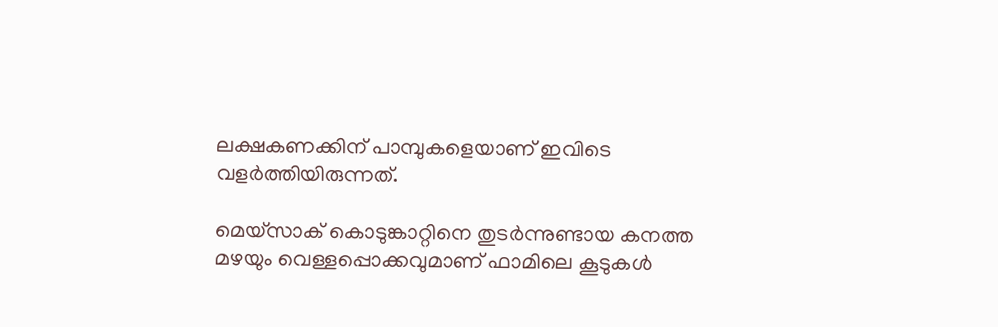ലക്ഷകണക്കിന് പാമ്പുകളെയാണ് ഇവിടെ വളർത്തിയിരുന്നത്.

മെയ്‌സാക് കൊടുങ്കാറ്റിനെ തുടർന്നുണ്ടായ കനത്ത മഴയും വെള്ളപ്പൊക്കവുമാണ് ഫാമിലെ കൂടുകൾ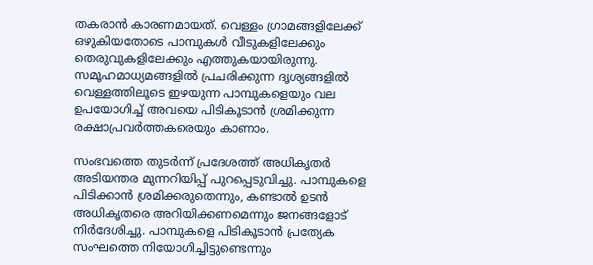തകരാൻ കാരണമായത്. വെള്ളം ഗ്രാമങ്ങളിലേക്ക് ഒഴുകിയതോടെ പാമ്പുകൾ വീടുകളിലേക്കും തെരുവുകളിലേക്കും എത്തുകയായിരുന്നു. സമൂഹമാധ്യമങ്ങളിൽ പ്രചരിക്കുന്ന ദൃശ്യങ്ങളിൽ വെള്ളത്തിലൂടെ ഇഴയുന്ന പാമ്പുകളെയും വല ഉപയോഗിച്ച് അവയെ പിടികൂടാൻ ശ്രമിക്കുന്ന രക്ഷാപ്രവർത്തകരെയും കാണാം.

സംഭവത്തെ തുടർന്ന് പ്രദേശത്ത് അധികൃതർ അടിയന്തര മുന്നറിയിപ്പ് പുറപ്പെടുവിച്ചു. പാമ്പുകളെ പിടിക്കാൻ ശ്രമിക്കരുതെന്നും, കണ്ടാൽ ഉടൻ അധികൃതരെ അറിയിക്കണമെന്നും ജനങ്ങളോട് നിർദേശിച്ചു. പാമ്പുകളെ പിടികൂടാൻ പ്രത്യേക സംഘത്തെ നിയോഗിച്ചിട്ടുണ്ടെന്നും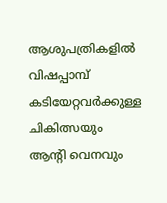ആശുപത്രികളിൽ വിഷപ്പാമ്പ് കടിയേറ്റവർക്കുള്ള ചികിത്സയും ആന്റി വെനവും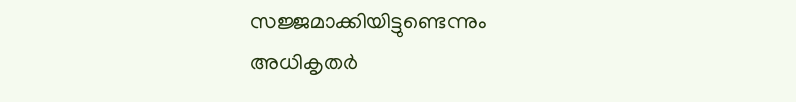സജ്ജമാക്കിയിട്ടുണ്ടെന്നും അധികൃതർ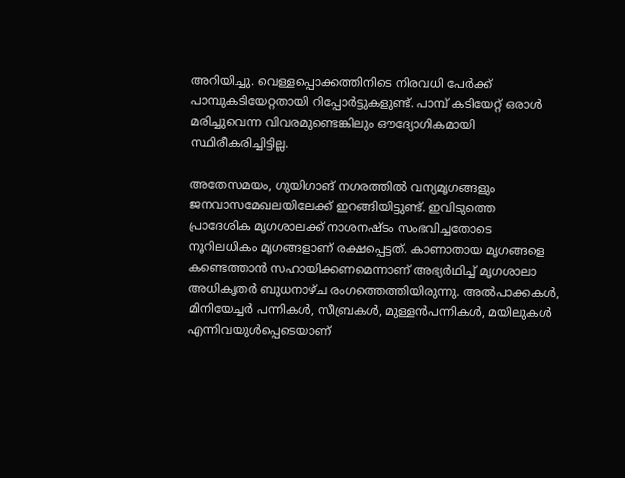അറിയിച്ചു. വെള്ളപ്പൊക്കത്തിനിടെ നിരവധി പേർക്ക് പാമ്പുകടിയേറ്റതായി റിപ്പോർട്ടുകളുണ്ട്. പാമ്പ് കടിയേറ്റ് ഒരാൾ മരിച്ചുവെന്ന വിവരമുണ്ടെങ്കിലും ഔദ്യോഗികമായി സ്ഥിരീകരിച്ചിട്ടില്ല.

അതേസമയം, ഗുയിഗാങ് നഗരത്തിൽ വന്യമൃഗങ്ങളും ജനവാസമേഖലയിലേക്ക് ഇറങ്ങിയിട്ടുണ്ട്. ഇവിടുത്തെ പ്രാദേശിക മൃഗശാലക്ക് നാശനഷ്ടം സംഭവിച്ചതോടെ നൂറിലധികം മൃഗങ്ങളാണ് രക്ഷപ്പെട്ടത്. കാണാതായ മൃഗങ്ങളെ കണ്ടെത്താൻ സഹായിക്കണമെന്നാണ് അഭ്യർഥിച്ച് മൃഗശാലാ അധികൃതർ ബുധനാഴ്ച രംഗത്തെത്തിയിരുന്നു. അൽപാക്കകൾ, മിനിയേച്ചർ പന്നികൾ, സീബ്രകൾ, മുള്ളൻപന്നികൾ, മയിലുകൾ എന്നിവയുൾപ്പെടെയാണ്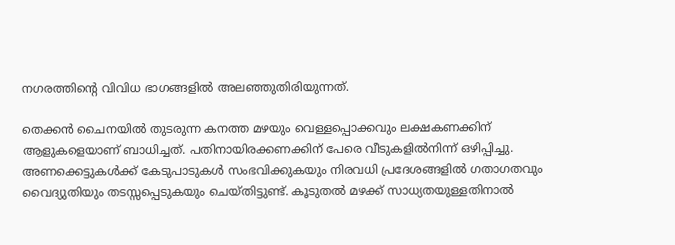നഗരത്തിന്റെ വിവിധ ഭാഗങ്ങളിൽ അലഞ്ഞുതിരിയുന്നത്.

തെക്കൻ ചൈനയിൽ തുടരുന്ന കനത്ത മഴയും വെള്ളപ്പൊക്കവും ലക്ഷകണക്കിന് ആളുകളെയാണ് ബാധിച്ചത്. പതിനായിരക്കണക്കിന് പേരെ വീടുകളിൽനിന്ന് ഒഴിപ്പിച്ചു. അണക്കെട്ടുകൾക്ക് കേടുപാടുകൾ സംഭവിക്കുകയും നിരവധി പ്രദേശങ്ങളിൽ ഗതാഗതവും വൈദ്യുതിയും തടസ്സപ്പെടുകയും ചെയ്തിട്ടുണ്ട്. കൂടുതൽ മഴക്ക് സാധ്യതയുള്ളതിനാൽ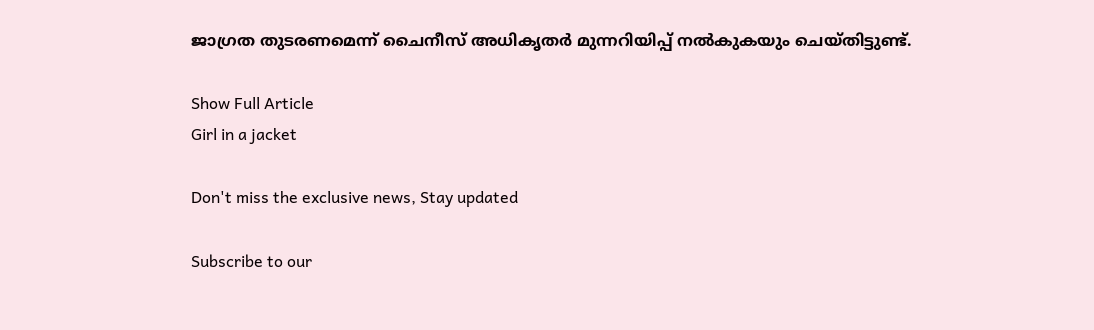ജാഗ്രത തുടരണമെന്ന് ചൈനീസ് അധികൃതർ മുന്നറിയിപ്പ് നൽകുകയും ചെയ്തിട്ടുണ്ട്.

Show Full Article
Girl in a jacket

Don't miss the exclusive news, Stay updated

Subscribe to our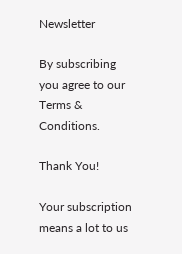Newsletter

By subscribing you agree to our Terms & Conditions.

Thank You!

Your subscription means a lot to us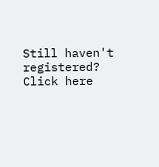Still haven't registered? Click here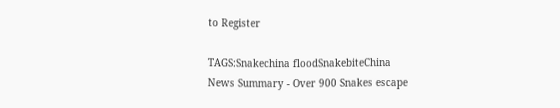to Register

TAGS:Snakechina floodSnakebiteChina
News Summary - Over 900 Snakes escape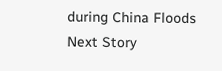during China Floods
Next Story